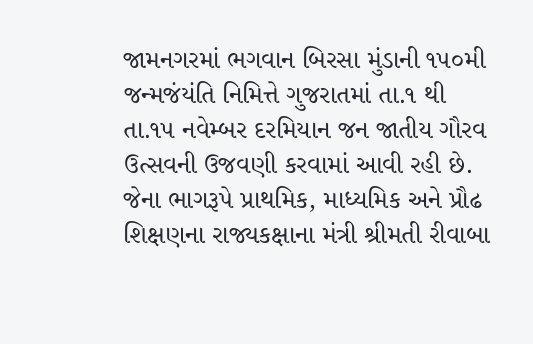જામનગરમાં ભગવાન બિરસા મુંડાની ૧૫૦મી જન્મજંયંતિ નિમિત્તે ગુજરાતમાં તા.૧ થી તા.૧૫ નવેમ્બર દરમિયાન જન જાતીય ગૌરવ ઉત્સવની ઉજવણી કરવામાં આવી રહી છે. જેના ભાગરૂપે પ્રાથમિક, માધ્યમિક અને પ્રૌઢ શિક્ષણના રાજ્યકક્ષાના મંત્રી શ્રીમતી રીવાબા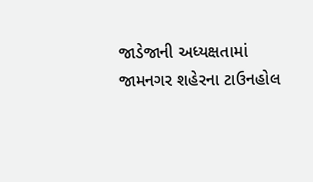જાડેજાની અધ્યક્ષતામાં જામનગર શહેરના ટાઉનહોલ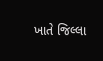ખાતે જિલ્લા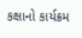કક્ષાનો કાર્યક્રમ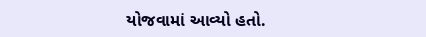યોજવામાં આવ્યો હતો.